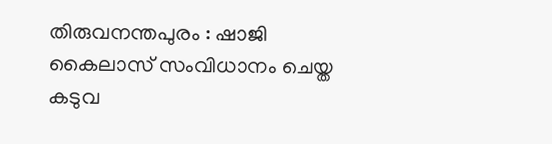തിരുവനന്തപുരം : ഷാജി കൈലാസ് സംവിധാനം ചെയ്ത കടുവ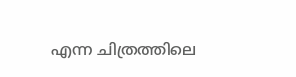എന്ന ചിത്രത്തിലെ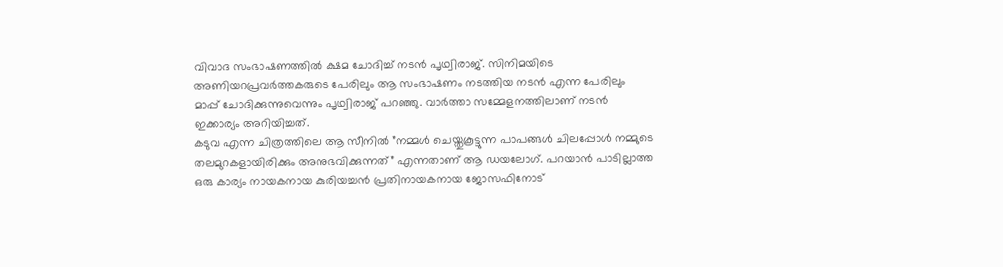വിവാദ സംഭാഷണത്തിൽ ക്ഷമ ചോദിച്ച് നടൻ പൃഥ്വിരാജ്. സിനിമയിടെ അണിയറപ്രവർത്തകരുടെ പേരിലും ആ സംഭാഷണം നടത്തിയ നടൻ എന്ന പേരിലും മാപ്പ് ചോദിക്കുന്നുവെന്നും പൃഥ്വിരാജ് പറഞ്ഞു. വാർത്താ സമ്മേളനത്തിലാണ് നടൻ ഇക്കാര്യം അറിയിച്ചത്.
കടുവ എന്ന ചിത്രത്തിലെ ആ സീനിൽ ”നമ്മൾ ചെയ്തുകൂട്ടുന്ന പാപങ്ങൾ ചിലപ്പോൾ നമ്മുടെ തലമുറകളായിരിക്കും അനുഭവിക്കുന്നത്” എന്നതാണ് ആ ഡയലോഗ്. പറയാൻ പാടില്ലാത്ത ഒരു കാര്യം നായകനായ കുരിയച്ചൻ പ്രതിനായകനായ ജോസഫിനോട്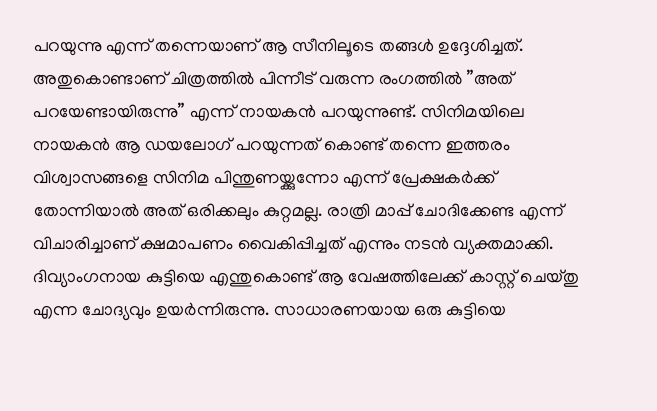പറയുന്നു എന്ന് തന്നെയാണ് ആ സീനിലൂടെ തങ്ങൾ ഉദ്ദേശിച്ചത്. അതുകൊണ്ടാണ് ചിത്രത്തിൽ പിന്നീട് വരുന്ന രംഗത്തിൽ ”അത് പറയേണ്ടായിരുന്നു” എന്ന് നായകൻ പറയുന്നുണ്ട്. സിനിമയിലെ നായകൻ ആ ഡയലോഗ് പറയുന്നത് കൊണ്ട് തന്നെ ഇത്തരം വിശ്വാസങ്ങളെ സിനിമ പിന്തുണയ്ക്കുന്നോ എന്ന് പ്രേക്ഷകർക്ക് തോന്നിയാൽ അത് ഒരിക്കലും കുറ്റമല്ല. രാത്രി മാപ്പ് ചോദിക്കേണ്ട എന്ന് വിചാരിച്ചാണ് ക്ഷമാപണം വൈകിപ്പിച്ചത് എന്നും നടൻ വ്യക്തമാക്കി.
ദിവ്യാംഗനായ കുട്ടിയെ എന്തുകൊണ്ട് ആ വേഷത്തിലേക്ക് കാസ്റ്റ് ചെയ്തു എന്ന ചോദ്യവും ഉയർന്നിരുന്നു. സാധാരണയായ ഒരു കുട്ടിയെ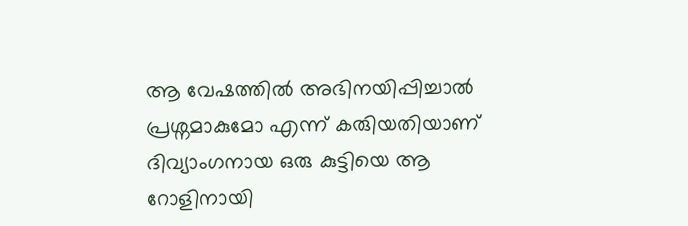ആ വേഷത്തിൽ അഭിനയിപ്പിച്ചാൽ പ്രശ്നമാകുമോ എന്ന് കരുിയതിയാണ് ദിവ്യാംഗനായ ഒരു കുട്ടിയെ ആ റോളിനായി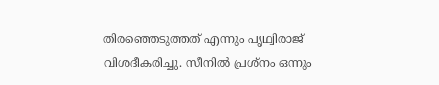തിരഞ്ഞെടുത്തത് എന്നും പൃഥ്വിരാജ് വിശദീകരിച്ചു. സീനിൽ പ്രശ്നം ഒന്നും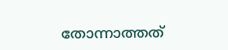തോന്നാത്തത്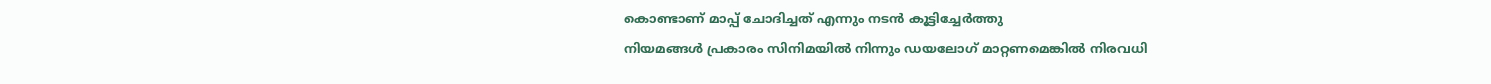കൊണ്ടാണ് മാപ്പ് ചോദിച്ചത് എന്നും നടൻ കൂട്ടിച്ചേർത്തു
നിയമങ്ങൾ പ്രകാരം സിനിമയിൽ നിന്നും ഡയലോഗ് മാറ്റണമെങ്കിൽ നിരവധി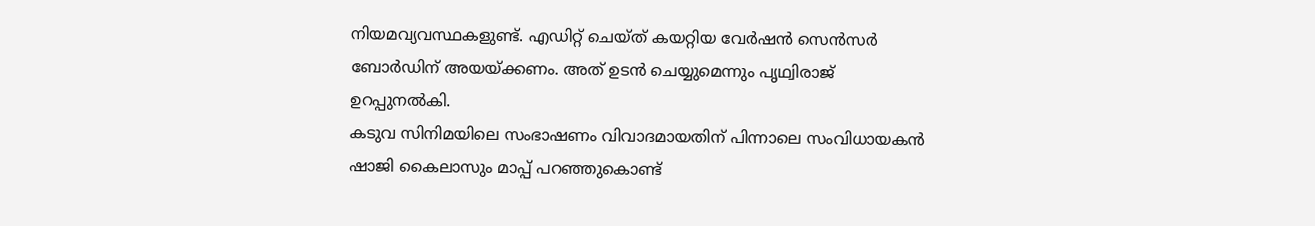നിയമവ്യവസ്ഥകളുണ്ട്. എഡിറ്റ് ചെയ്ത് കയറ്റിയ വേർഷൻ സെൻസർ ബോർഡിന് അയയ്ക്കണം. അത് ഉടൻ ചെയ്യുമെന്നും പൃഥ്വിരാജ് ഉറപ്പുനൽകി.
കടുവ സിനിമയിലെ സംഭാഷണം വിവാദമായതിന് പിന്നാലെ സംവിധായകൻ ഷാജി കൈലാസും മാപ്പ് പറഞ്ഞുകൊണ്ട്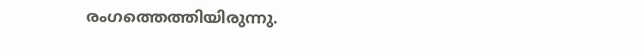രംഗത്തെത്തിയിരുന്നു.